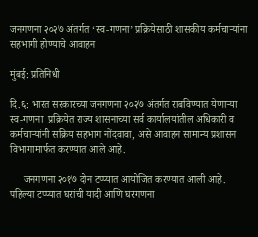जनगणना २०२७ अंतर्गत ‘स्व-गणना’ प्रक्रियेसाठी शासकीय कर्मचाऱ्यांना सहभागी होण्याचे आवाहन

मुंबई: प्रतिनिधी

दि.६: भारत सरकारच्या जनगणना २०२७ अंतर्गत राबविण्यात येणाऱ्या स्व-गणना  प्रक्रियेत राज्य शासनाच्या सर्व कार्यालयांतील अधिकारी व कर्मचाऱ्यांनी सक्रिय सहभाग नोंदवावा, असे आवाहन सामान्य प्रशासन विभागामार्फत करण्यात आले आहे.

     जनगणना २०१७ दोन टप्प्यात आयोजित करण्यात आली आहे. पहिल्या टप्प्यात घरांची यादी आणि घरगणना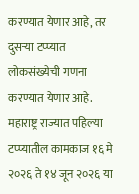करण्यात येणार आहे, तर दुसऱ्या टप्प्यात लोकसंख्येची गणना करण्यात येणार आहे. महाराष्ट्र राज्यात पहिल्या टप्प्यातील कामकाज १६ मे २०२६ ते १४ जून २०२६ या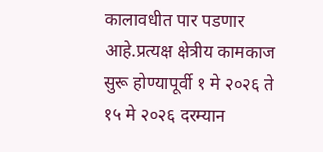कालावधीत पार पडणार आहे.प्रत्यक्ष क्षेत्रीय कामकाज सुरू होण्यापूर्वी १ मे २०२६ ते १५ मे २०२६ दरम्यान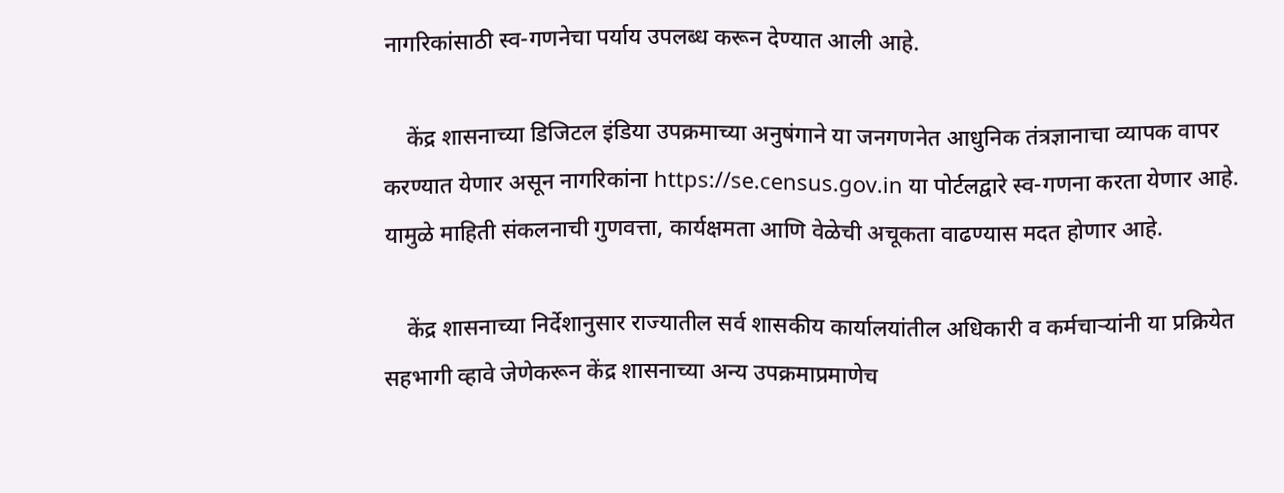नागरिकांसाठी स्व-गणनेचा पर्याय उपलब्ध करून देण्यात आली आहे.

    केंद्र शासनाच्या डिजिटल इंडिया उपक्रमाच्या अनुषंगाने या जनगणनेत आधुनिक तंत्रज्ञानाचा व्यापक वापर करण्यात येणार असून नागरिकांना https://se.census.gov.in या पोर्टलद्वारे स्व-गणना करता येणार आहे. यामुळे माहिती संकलनाची गुणवत्ता, कार्यक्षमता आणि वेळेची अचूकता वाढण्यास मदत होणार आहे.

    केंद्र शासनाच्या निर्देशानुसार राज्यातील सर्व शासकीय कार्यालयांतील अधिकारी व कर्मचाऱ्यांनी या प्रक्रियेत सहभागी व्हावे जेणेकरून केंद्र शासनाच्या अन्य उपक्रमाप्रमाणेच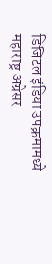डिजिटल इंडिया उपक्रमामध्ये महाराष्ट्र अग्रेसर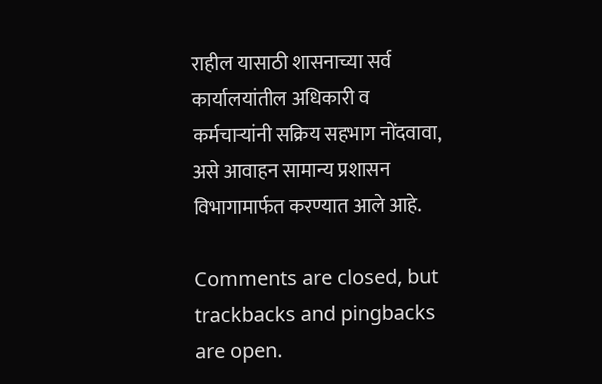राहील यासाठी शासनाच्या सर्व कार्यालयांतील अधिकारी व कर्मचाऱ्यांनी सक्रिय सहभाग नोंदवावा, असे आवाहन सामान्य प्रशासन विभागामार्फत करण्यात आले आहे.

Comments are closed, but trackbacks and pingbacks are open.